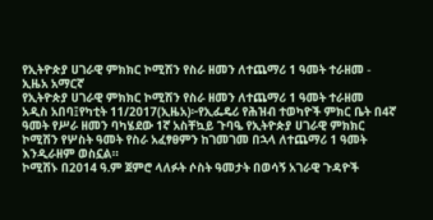የኢትዮጵያ ሀገራዊ ምክክር ኮሚሽን የስራ ዘመን ለተጨማሪ 1 ዓመት ተራዘመ - ኢዜአ አማርኛ
የኢትዮጵያ ሀገራዊ ምክክር ኮሚሽን የስራ ዘመን ለተጨማሪ 1 ዓመት ተራዘመ
አዲስ አበባ፤የካቲት 11/2017(ኢዜአ)፦የኢፌዴሪ የሕዝብ ተወካዮች ምክር ቤት በ4ኛ ዓመት የሥራ ዘመን ባካሄደው 1ኛ አስቸኳይ ጉባዔ የኢትዮጵያ ሀገራዊ ምክክር ኮሚሽን የሦስት ዓመት የስራ አፈፃፀምን ከገመገመ በኋላ ለተጨማሪ 1 ዓመት እንዲራዘም ወስኗል።
ኮሚሽኑ በ2014 ዓ.ም ጀምሮ ላለፉት ሶስት ዓመታት በወሳኝ አገራዊ ጉዳዮች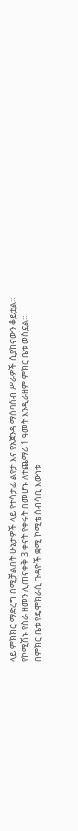ላይ ምክክር ማድረግ በሚቻልበት ሁኔታዎች ላይ የተሳታፊ ልየታ እና የአጀንዳ ማሰባሰብ ሥራዎች ሲያከናውን ቆይቷል።
የኮሚሽኑ የስራ ዘመን ሊጠናቀቅ 3 ቀናት የቀሩት በመሆኑ ለተጨማሪ 1 ዓመት እንዲራዘም ምክር ቤቱ ወስኗል።
በምክር ቤቱ የዴሞክራሲ ጉዳዮች ቋሚ ኮሚቴ ሰብሳቢ እውነቱ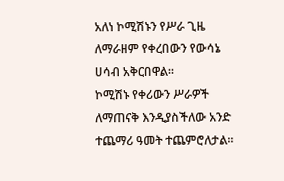አለነ ኮሚሽኑን የሥራ ጊዜ ለማራዘም የቀረበውን የውሳኔ ሀሳብ አቅርበዋል።
ኮሚሽኑ የቀሪውን ሥራዎች ለማጠናቅ እንዲያስችለው አንድ ተጨማሪ ዓመት ተጨምሮለታል።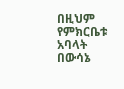በዚህም የምክርቤቱ አባላት በውሳኔ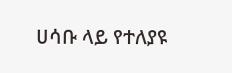ሀሳቡ ላይ የተለያዩ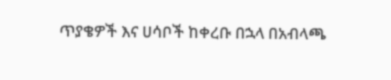ጥያቄዎች እና ሀሳቦች ከቀረቡ በኋላ በአብላጫ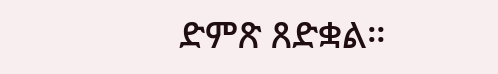ድምጽ ጸድቋል።